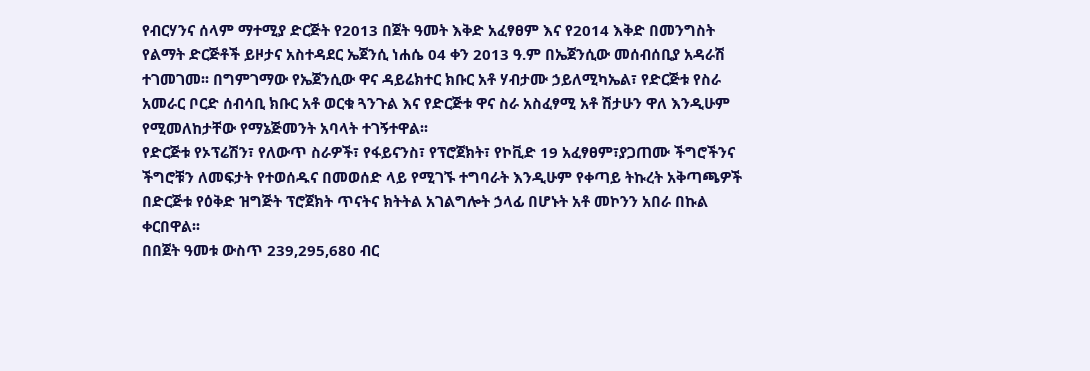የብርሃንና ሰላም ማተሚያ ድርጅት የ2013 በጀት ዓመት እቅድ አፈፃፀም እና የ2014 እቅድ በመንግስት የልማት ድርጅቶች ይዞታና አስተዳደር ኤጀንሲ ነሐሴ 04 ቀን 2013 ዓ.ም በኤጀንሲው መሰብሰቢያ አዳራሽ ተገመገመ፡፡ በግምገማው የኤጀንሲው ዋና ዳይሬክተር ክቡር አቶ ሃብታሙ ኃይለሚካኤል፣ የድርጅቱ የስራ አመራር ቦርድ ሰብሳቢ ክቡር አቶ ወርቁ ጓንጉል እና የድርጅቱ ዋና ስራ አስፈፃሚ አቶ ሽታሁን ዋለ እንዲሁም የሚመለከታቸው የማኔጅመንት አባላት ተገኝተዋል፡፡
የድርጅቱ የኦፕሬሽን፣ የለውጥ ስራዎች፣ የፋይናንስ፣ የፕሮጀክት፣ የኮቪድ 19 አፈፃፀም፣ያጋጠሙ ችግሮችንና ችግሮቹን ለመፍታት የተወሰዱና በመወሰድ ላይ የሚገኙ ተግባራት እንዲሁም የቀጣይ ትኩረት አቅጣጫዎች በድርጅቱ የዕቅድ ዝግጅት ፕሮጀክት ጥናትና ክትትል አገልግሎት ኃላፊ በሆኑት አቶ መኮንን አበራ በኩል ቀርበዋል፡፡
በበጀት ዓመቱ ውስጥ 239,295,680 ብር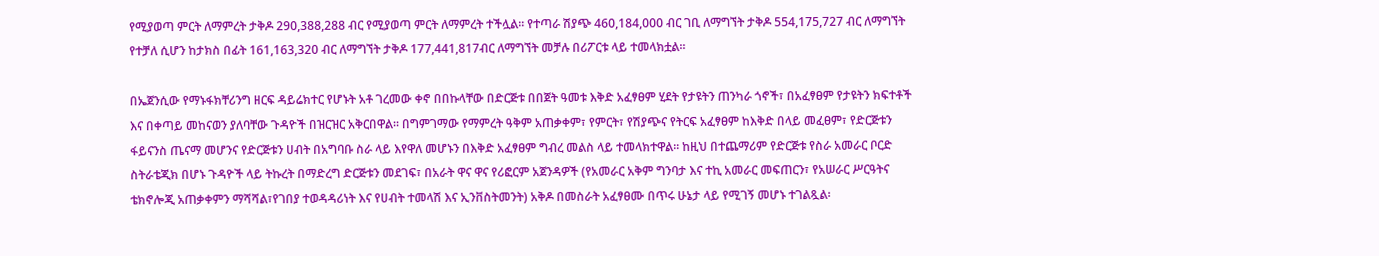የሚያወጣ ምርት ለማምረት ታቅዶ 290,388,288 ብር የሚያወጣ ምርት ለማምረት ተችሏል፡፡ የተጣራ ሽያጭ 460,184,000 ብር ገቢ ለማግኘት ታቅዶ 554,175,727 ብር ለማግኘት የተቻለ ሲሆን ከታክስ በፊት 161,163,320 ብር ለማግኘት ታቅዶ 177,441,817ብር ለማግኘት መቻሉ በሪፖርቱ ላይ ተመላክቷል፡፡

በኤጀንሲው የማኑፋክቸሪንግ ዘርፍ ዳይሬክተር የሆኑት አቶ ገረመው ቀኖ በበኩላቸው በድርጅቱ በበጀት ዓመቱ እቅድ አፈፃፀም ሂደት የታዩትን ጠንካራ ጎኖች፣ በአፈፃፀም የታዩትን ክፍተቶች እና በቀጣይ መከናወን ያለባቸው ጉዳዮች በዝርዝር አቅርበዋል፡፡ በግምገማው የማምረት ዓቅም አጠቃቀም፣ የምርት፣ የሽያጭና የትርፍ አፈፃፀም ከእቅድ በላይ መፈፀም፣ የድርጅቱን ፋይናንስ ጤናማ መሆንና የድርጅቱን ሀብት በአግባቡ ስራ ላይ እየዋለ መሆኑን በእቅድ አፈፃፀም ግብረ መልስ ላይ ተመላክተዋል፡፡ ከዚህ በተጨማሪም የድርጅቱ የስራ አመራር ቦርድ ስትራቴጂክ በሆኑ ጉዳዮች ላይ ትኩረት በማድረግ ድርጅቱን መደገፍ፣ በአራት ዋና ዋና የሪፎርም አጀንዳዎች (የአመራር አቅም ግንባታ እና ተኪ አመራር መፍጠርን፣ የአሠራር ሥርዓትና ቴክኖሎጂ አጠቃቀምን ማሻሻል፣የገበያ ተወዳዳሪነት እና የሀብት ተመላሽ እና ኢንቨስትመንት) አቅዶ በመስራት አፈፃፀሙ በጥሩ ሁኔታ ላይ የሚገኝ መሆኑ ተገልጿል፡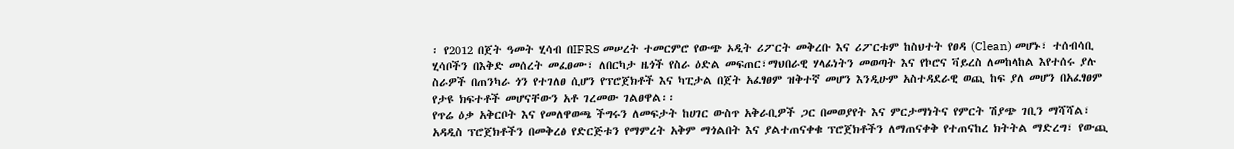፡ የ2012 በጀት ዓመት ሂሳብ በIFRS መሠረት ተመርምሮ የውጭ ኦዲት ሪፖርት መቅረቡ እና ሪፖርቱም ከስህተት የፀዳ (Clean) መሆኑ፣ ተሰብሳቢ ሂሳቦችን በእቅድ መሰረት መፈፀሙ፣ ለበርካታ ዜጎች የስራ ዕድል መፍጠር፣ማህበራዊ ሃላፊነትን መወጣት እና የኮሮና ቫይረስ ለመከላከል እየተሰሩ ያሉ ስራዎች በጠንካራ ጎን የተገለፀ ሲሆን የፕሮጀክቶች እና ካፒታል በጀት አፈፃፀም ዝቅተኛ መሆን እንዲሁም አስተዳደራዊ ወጪ ከፍ ያለ መሆን በአፈፃፀም የታዩ ክፍተቶች መሆናቸውን አቶ ገረመው ገልፀዋል፡፡
የጥሬ ዕቃ አቅርቦት እና የመለዋወጫ ችግሩን ለመፍታት ከሀገር ውስጥ አቅራቢዎች ጋር በመወያየት እና ምርታማነትና የምርት ሽያጭ ገቢን ማሻሻል፣ አዳዲስ ፕሮጀክቶችን በመቅረፅ የድርጅቱን የማምረት አቅም ማጎልበት እና ያልተጠናቀቁ ፕሮጀክቶችን ለማጠናቀቅ የተጠናከረ ክትትል ማድረግ፣ የውጪ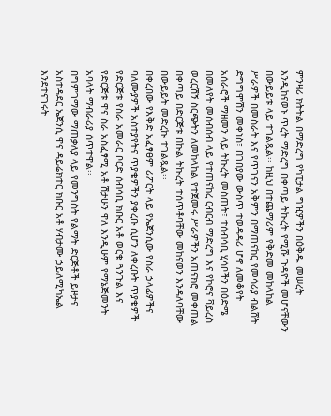ምንዛሪ ክትትል በማድረግ የካፒታል ግዢዎችን በዕቅዱ መሠረት እንዲከናወኑ ጥረት ማድረግ በቀጣይ ትኩረት የሚሹ ጉዳዮች መሆናቸውን በውይይቱ ላይ ተገልጿል፡፡ ከዚህ በተጨማሪም የቅድመ መከላከል ሥራዎች በመስራት እና የጥገናን አቅምን በማጠናከር የመሳሪያ ብልሸት ድግግሞሽን መቀነስ፣ በገበያው ውስጥ ተወዳዳሪ ሆኖ ለመቆየት አሰራሮች ማዘመን ላይ ትኩረት መስጠት፣ ተሰብሳቢ ሂሳቦችን በዕድሜ በመለየት መሰብሰብ ላይ የተጠናከረ ርብርብ ማድረግ እና የኮሮና ቫይረስ ወረርሽኝ ስርጭትን ለመከላከል የተጀመሩ ሥራዎችን አጠናክሮ መቀጠል በቀጣይ በድርጅቱ በኩል ትኩረት ተሰጥቶባቸው መከናወን እንዳለባቸው በውይይት መድረኩ ተገልጿል፡፡
በቀረበው የእቅድ አፈፃፀም ሪፖርት ላይ የኤጀንሲው የስራ ኃላፊዎችና ባለሙያዎች አስተያየትና ጥያቄዎችን ያቀረቡ ሲሆን ለቀረቡት ጥያቄዎች የድርጅቱ የስራ አመራር ቦርድ ሰብሳቢ ክቡር አቶ ወርቁ ጓንጉል እና የድርጅቱ ዋና ስራ አስፈፃሚ አቶ ሽታሁን ዋለ እንዲሁም የማኔጅመንት አባላት ማብራሪያ ሰጥተዋል፡፡
በግምገማው ማጠቃለያ ላይ የመንግስት የልማት ድርጅቶች ይዞታና አስተዳደር ኤጀንሲ ዋና ዳይሬክተር ክቡር አቶ ሃብታሙ ኃይለሚካኤል እንደተናገሩት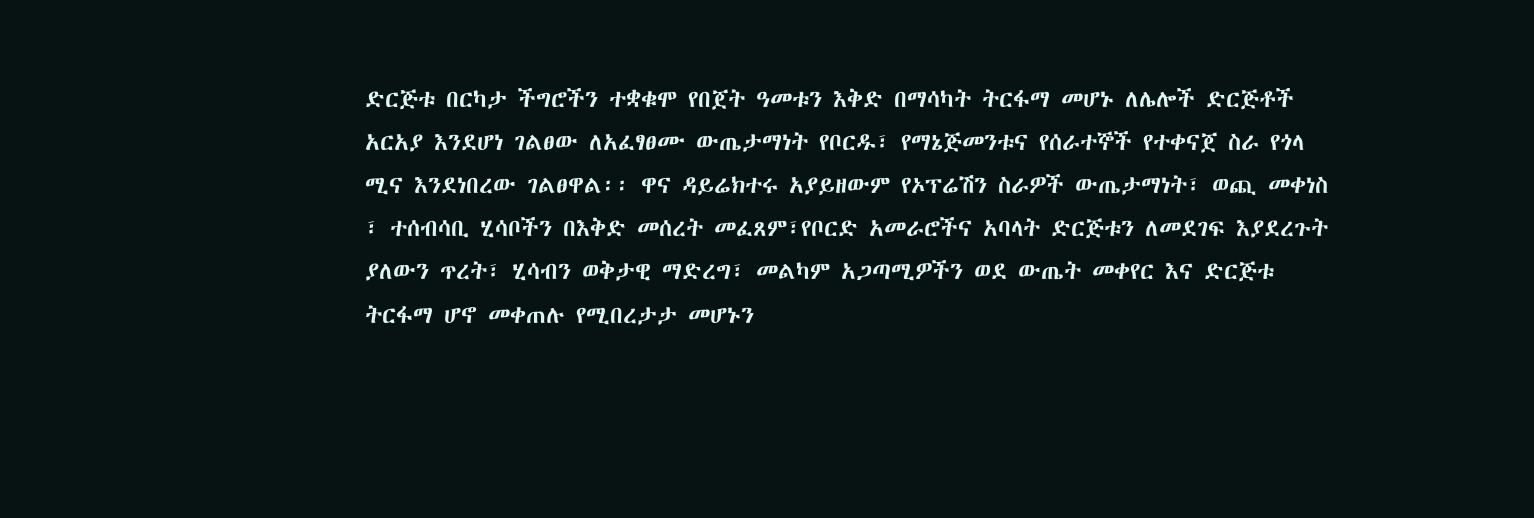ድርጅቱ በርካታ ችግሮችን ተቋቁሞ የበጀት ዓመቱን እቅድ በማሳካት ትርፋማ መሆኑ ለሌሎች ድርጅቶች አርአያ እንደሆነ ገልፀው ለአፈፃፀሙ ውጤታማነት የቦርዱ፣ የማኔጅመንቱና የሰራተኞች የተቀናጀ ስራ የጎላ ሚና እንደነበረው ገልፀዋል፡፡ ዋና ዳይሬክተሩ አያይዘውም የኦፕሬሽን ስራዎች ውጤታማነት፣ ወጪ መቀነስ ፣ ተሰብሳቢ ሂሳቦችን በእቅድ መሰረት መፈጸም፣የቦርድ አመራሮችና አባላት ድርጅቱን ለመደገፍ እያደረጉት ያለውን ጥረት፣ ሂሳብን ወቅታዊ ማድረግ፣ መልካም አጋጣሚዎችን ወደ ውጤት መቀየር እና ድርጅቱ ትርፋማ ሆኖ መቀጠሉ የሚበረታታ መሆኑን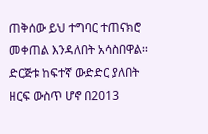ጠቅሰው ይህ ተግባር ተጠናክሮ መቀጠል እንዳለበት አሳስበዋል፡፡
ድርጅቱ ከፍተኛ ውድድር ያለበት ዘርፍ ውስጥ ሆኖ በ2013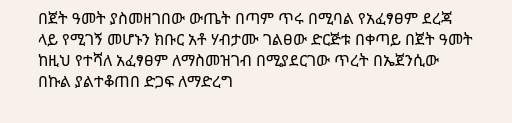በጀት ዓመት ያስመዘገበው ውጤት በጣም ጥሩ በሚባል የአፈፃፀም ደረጃ ላይ የሚገኝ መሆኑን ክቡር አቶ ሃብታሙ ገልፀው ድርጅቱ በቀጣይ በጀት ዓመት ከዚህ የተሻለ አፈፃፀም ለማስመዝገብ በሚያደርገው ጥረት በኤጀንሲው በኩል ያልተቆጠበ ድጋፍ ለማድረግ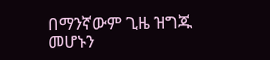በማንኛውም ጊዜ ዝግጁ መሆኑን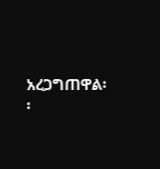አረጋግጠዋል፡፡